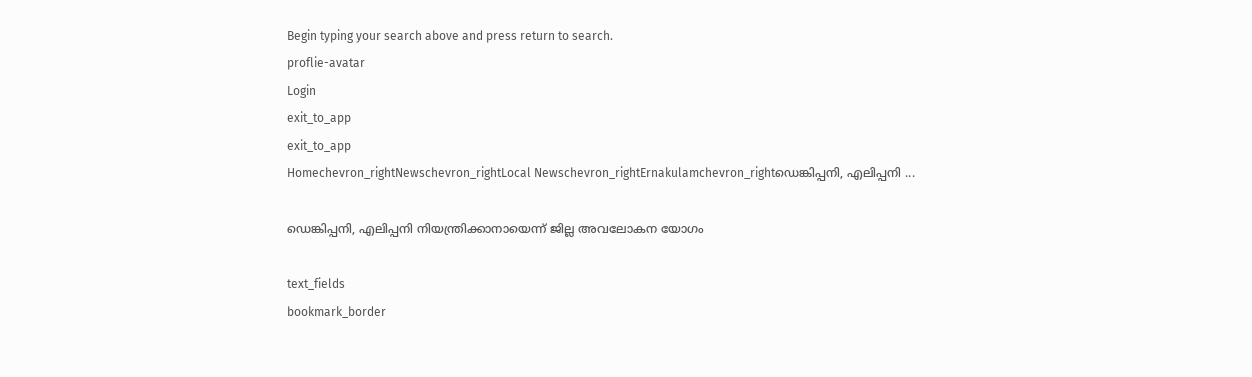Begin typing your search above and press return to search.
proflie-avatar
Login
exit_to_app
exit_to_app
Homechevron_rightNewschevron_rightLocal Newschevron_rightErnakulamchevron_rightഡെങ്കിപ്പനി, എലിപ്പനി ...

ഡെങ്കിപ്പനി, എലിപ്പനി നിയന്ത്രിക്കാനായെന്ന് ജില്ല അവലോകന യോഗം

text_fields
bookmark_border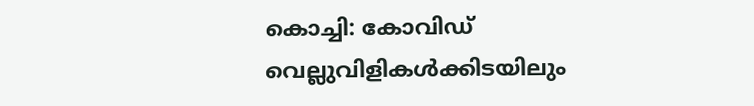കൊച്ചി: കോവിഡ് വെല്ലുവിളികള്‍ക്കിടയിലും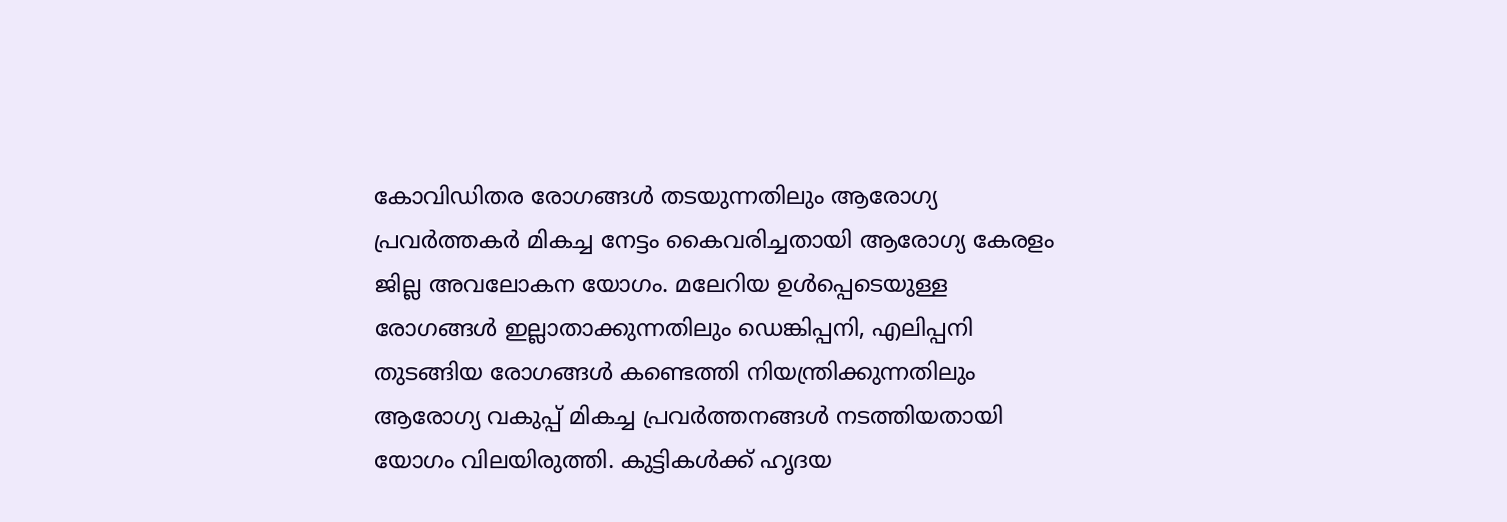കോവിഡിതര രോഗങ്ങള്‍ തടയുന്നതിലും ആരോഗ്യ പ്രവർത്തകർ മികച്ച നേട്ടം കൈവരിച്ചതായി ആരോഗ്യ കേരളം ജില്ല അവലോകന യോഗം. മലേറിയ ഉൾപ്പെടെയുള്ള രോഗങ്ങള്‍ ഇല്ലാതാക്കുന്നതിലും ഡെങ്കിപ്പനി, എലിപ്പനി തുടങ്ങിയ രോഗങ്ങള്‍ കണ്ടെത്തി നിയന്ത്രിക്കുന്നതിലും ആരോഗ്യ വകുപ്പ് മികച്ച പ്രവർത്തനങ്ങൾ നടത്തിയതായി യോഗം വിലയിരുത്തി. കുട്ടികള്‍ക്ക് ഹൃദയ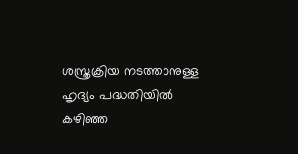ശസ്ത്രക്രിയ നടത്താനുള്ള ഹൃദ്യം പദ്ധതിയില്‍ കഴിഞ്ഞ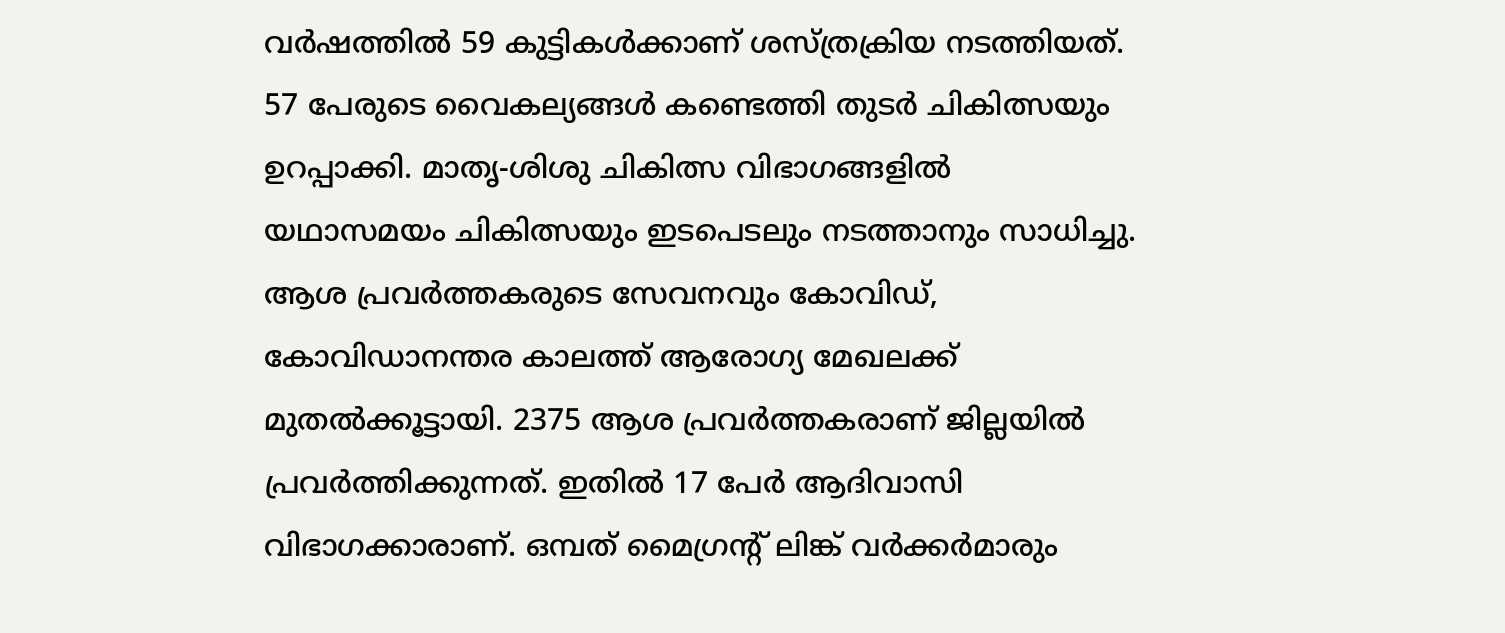വര്‍ഷത്തില്‍ 59 കുട്ടികള്‍ക്കാണ് ശസ്ത്രക്രിയ നടത്തിയത്. 57 പേരുടെ വൈകല്യങ്ങള്‍ കണ്ടെത്തി തുടര്‍ ചികിത്സയും ഉറപ്പാക്കി. മാതൃ-ശിശു ചികിത്സ വിഭാഗങ്ങളില്‍ യഥാസമയം ചികിത്സയും ഇടപെടലും നടത്താനും സാധിച്ചു. ആശ പ്രവര്‍ത്തകരുടെ സേവനവും കോവിഡ്, കോവിഡാനന്തര കാലത്ത് ആരോഗ്യ മേഖലക്ക് മുതല്‍ക്കൂട്ടായി. 2375 ആശ പ്രവര്‍ത്തകരാണ് ജില്ലയില്‍ പ്രവര്‍ത്തിക്കുന്നത്. ഇതില്‍ 17 പേര്‍ ആദിവാസി വിഭാഗക്കാരാണ്. ഒമ്പത് മൈഗ്രന്റ് ലിങ്ക് വര്‍ക്കര്‍മാരും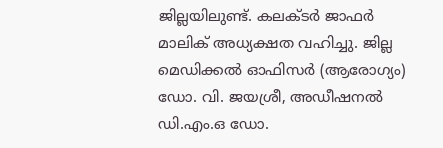ജില്ലയിലുണ്ട്. കലക്ടര്‍ ജാഫര്‍ മാലിക് അധ്യക്ഷത വഹിച്ചു. ജില്ല മെഡിക്കല്‍ ഓഫിസര്‍ (ആരോഗ്യം) ഡോ. വി. ജയശ്രീ, അഡീഷനല്‍ ഡി.എം.ഒ ഡോ.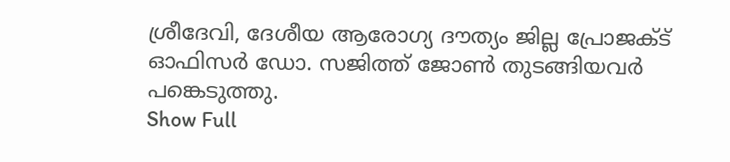ശ്രീദേവി, ദേശീയ ആരോഗ്യ ദൗത്യം ജില്ല പ്രോജക്ട് ഓഫിസര്‍ ഡോ. സജിത്ത് ജോണ്‍ തുടങ്ങിയവര്‍ പങ്കെടുത്തു.
Show Full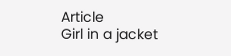Article
Girl in a jacket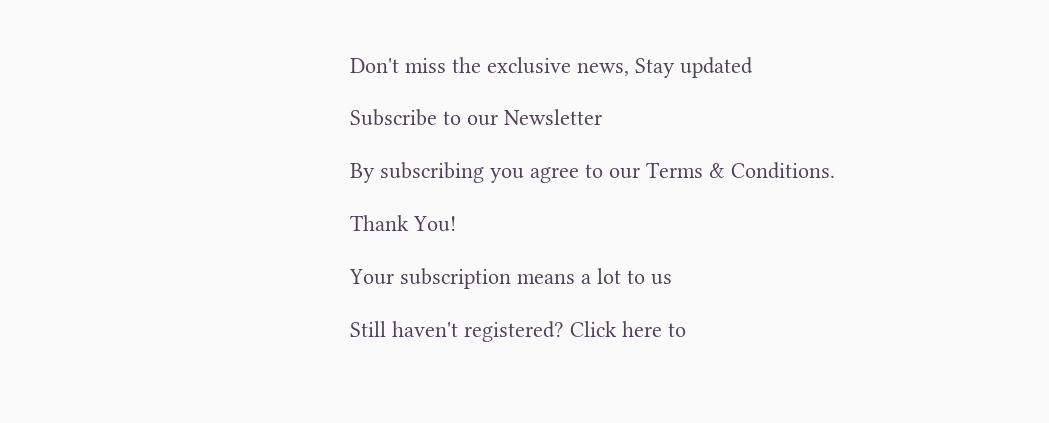Don't miss the exclusive news, Stay updated

Subscribe to our Newsletter

By subscribing you agree to our Terms & Conditions.

Thank You!

Your subscription means a lot to us

Still haven't registered? Click here to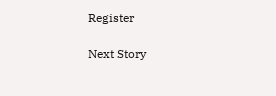Register

Next Story